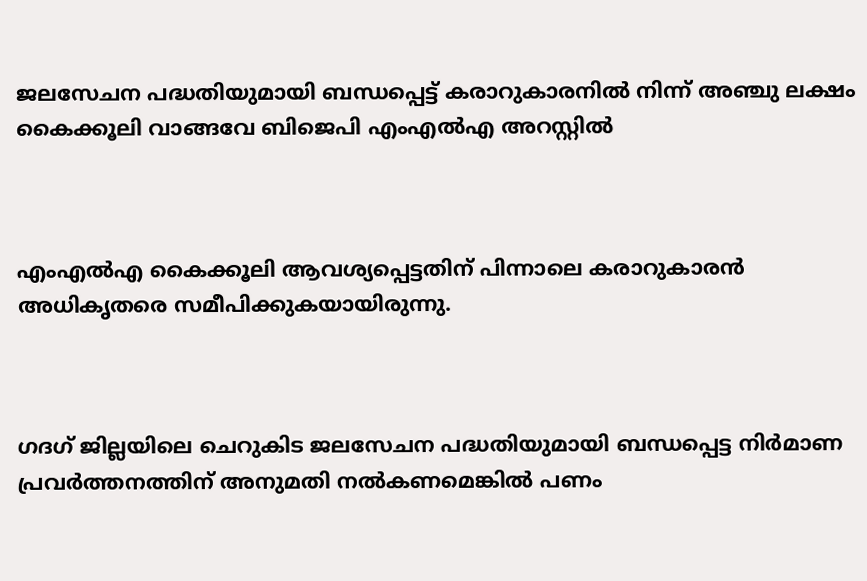ജലസേചന പദ്ധതിയുമായി ബന്ധപ്പെട്ട് കരാറുകാരനില്‍ നിന്ന് അഞ്ചു ലക്ഷം കൈക്കൂലി വാങ്ങവേ ബിജെപി എംഎല്‍എ അറസ്റ്റില്‍



എംഎല്‍എ കൈക്കൂലി ആവശ്യപ്പെട്ടതിന് പിന്നാലെ കരാറുകാരന്‍ അധികൃതരെ സമീപിക്കുകയായിരുന്നു.



ഗദഗ് ജില്ലയിലെ ചെറുകിട ജലസേചന പദ്ധതിയുമായി ബന്ധപ്പെട്ട നിര്‍മാണ പ്രവര്‍ത്തനത്തിന് അനുമതി നല്‍കണമെങ്കില്‍ പണം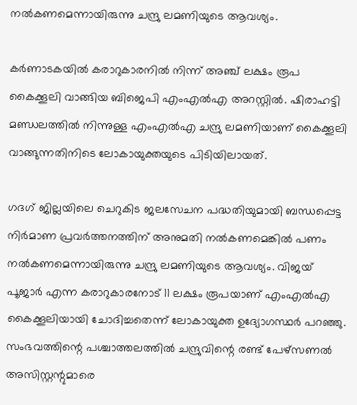നല്‍കണമെന്നായിരുന്നു ചന്ദ്രു ലമണിയുടെ ആവശ്യം.

കര്‍ണാടകയില്‍ കരാറുകാരനില്‍ നിന്ന് അഞ്ച് ലക്ഷം രൂപ കൈക്കൂലി വാങ്ങിയ ബിജെപി എംഎല്‍എ അറസ്റ്റില്‍. ഷിരാഹട്ടി മണ്ഡലത്തില്‍ നിന്നുള്ള എംഎല്‍എ ചന്ദ്രു ലമണിയാണ് കൈക്കൂലി വാങ്ങുന്നതിനിടെ ലോകായുക്തയുടെ പിടിയിലായത്.

ഗദഗ് ജില്ലയിലെ ചെറുകിട ജലസേചന പദ്ധതിയുമായി ബന്ധപ്പെട്ട നിര്‍മാണ പ്രവര്‍ത്തനത്തിന് അനുമതി നല്‍കണമെങ്കില്‍ പണം നല്‍കണമെന്നായിരുന്നു ചന്ദ്രു ലമണിയുടെ ആവശ്യം. വിജയ് പൂജാര്‍ എന്ന കരാറുകാരനോട് 11 ലക്ഷം രൂപയാണ് എംഎല്‍എ കൈക്കൂലിയായി ചോദിച്ചതെന്ന് ലോകായുക്ത ഉദ്യോഗസ്ഥര്‍ പറഞ്ഞു. സംഭവത്തിന്റെ പശ്ചാത്തലത്തില്‍ ചന്ദ്രുവിന്റെ രണ്ട് പേഴ്സണല്‍ അസിസ്റ്റന്റുമാരെ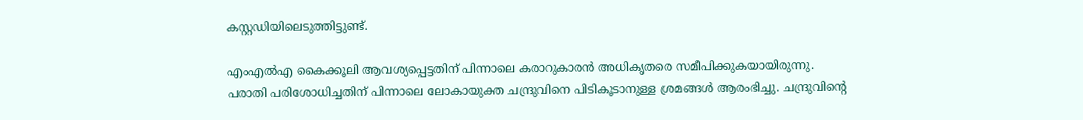കസ്റ്റഡിയിലെടുത്തിട്ടുണ്ട്.

എംഎല്‍എ കൈക്കൂലി ആവശ്യപ്പെട്ടതിന് പിന്നാലെ കരാറുകാരന്‍ അധികൃതരെ സമീപിക്കുകയായിരുന്നു. പരാതി പരിശോധിച്ചതിന് പിന്നാലെ ലോകായുക്ത ചന്ദ്രുവിനെ പിടികൂടാനുള്ള ശ്രമങ്ങള്‍ ആരംഭിച്ചു. ചന്ദ്രുവിന്റെ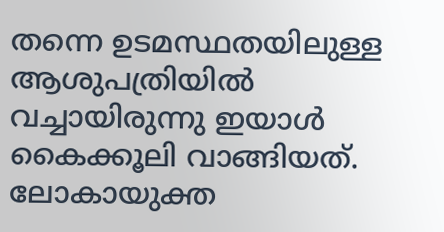തന്നെ ഉടമസ്ഥതയിലുള്ള ആശുപത്രിയില്‍ വച്ചായിരുന്നു ഇയാള്‍ കൈക്കൂലി വാങ്ങിയത്. ലോകായുക്ത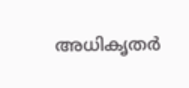അധികൃതര്‍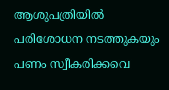ആശുപത്രിയില്‍ പരിശോധന നടത്തുകയും പണം സ്വീകരിക്കവെ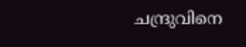ചന്ദ്രുവിനെ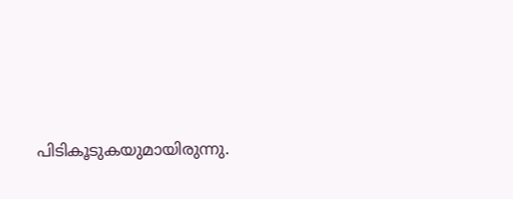പിടികൂടുകയുമായിരുന്നു.